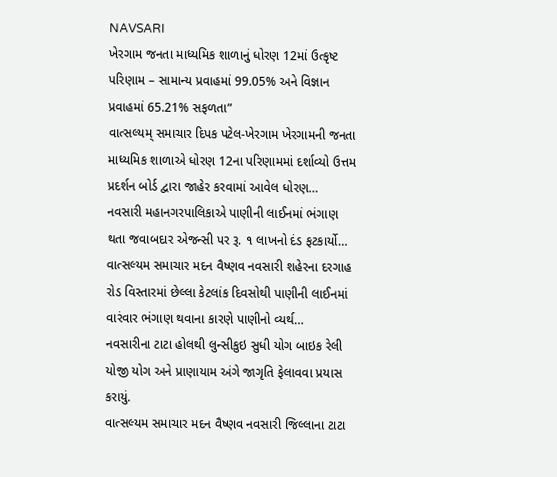NAVSARI
ખેરગામ જનતા માધ્યમિક શાળાનું ધોરણ 12માં ઉત્કૃષ્ટ પરિણામ – સામાન્ય પ્રવાહમાં 99.05% અને વિજ્ઞાન પ્રવાહમાં 65.21% સફળતા”
વાત્સલ્યમ્ સમાચાર દિપક પટેલ-ખેરગામ ખેરગામની જનતા માધ્યમિક શાળાએ ધોરણ 12ના પરિણામમાં દર્શાવ્યો ઉત્તમ પ્રદર્શન બોર્ડ દ્વારા જાહેર કરવામાં આવેલ ધોરણ…
નવસારી મહાનગરપાલિકાએ પાણીની લાઈનમાં ભંગાણ થતા જવાબદાર એજન્સી પર રૂ. ૧ લાખનો દંડ ફટકાર્યો…
વાત્સલ્યમ સમાચાર મદન વૈષ્ણવ નવસારી શહેરના દરગાહ રોડ વિસ્તારમાં છેલ્લા કેટલાંક દિવસોથી પાણીની લાઈનમાં વારંવાર ભંગાણ થવાના કારણે પાણીનો વ્યર્થ…
નવસારીના ટાટા હોલથી લુન્સીકુઇ સુધી યોગ બાઇક રેલી યોજી યોગ અને પ્રાણાયામ અંગે જાગૃતિ ફેલાવવા પ્રયાસ કરાયું.
વાત્સલ્યમ સમાચાર મદન વૈષ્ણવ નવસારી જિલ્લાના ટાટા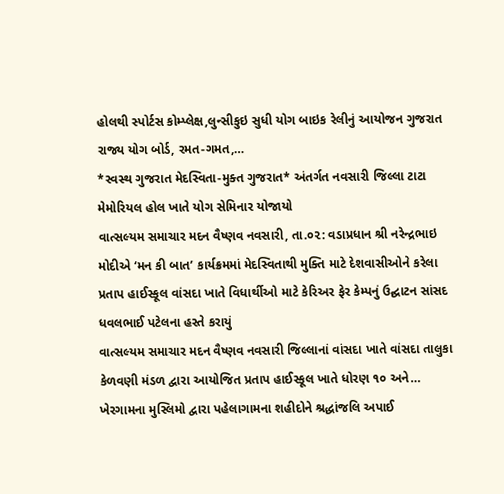હોલથી સ્પોર્ટસ કોમ્પ્લેક્ષ,લુન્સીકુઇ સુધી યોગ બાઇક રેલીનું આયોજન ગુજરાત રાજ્ય યોગ બોર્ડ, રમત-ગમત,…
*સ્વસ્થ ગુજરાત મેદસ્વિતા-મુક્ત ગુજરાત* અંતર્ગત નવસારી જિલ્લા ટાટા મેમોરિયલ હોલ ખાતે યોગ સેમિનાર યોજાયો
વાત્સલ્યમ સમાચાર મદન વૈષ્ણવ નવસારી, તા.૦૨: વડાપ્રધાન શ્રી નરેન્દ્રભાઇ મોદીએ ‘મન કી બાત’ કાર્યક્રમમાં મેદસ્વિતાથી મુક્તિ માટે દેશવાસીઓને કરેલા
પ્રતાપ હાઈસ્કૂલ વાંસદા ખાતે વિધાર્થીઓ માટે કેરિઅર ફેર કેમ્પનું ઉદ્ઘાટન સાંસદ ધવલભાઈ પટેલના હસ્તે કરાયું
વાત્સલ્યમ સમાચાર મદન વૈષ્ણવ નવસારી જિલ્લાનાં વાંસદા ખાતે વાંસદા તાલુકા કેળવણી મંડળ દ્વારા આયોજિત પ્રતાપ હાઈસ્કૂલ ખાતે ધોરણ ૧૦ અને…
ખેરગામના મુસ્લિમો દ્વારા પહેલાગામના શહીદોને શ્રદ્ધાંજલિ અપાઈ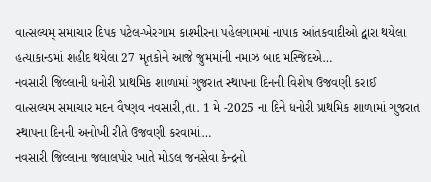વાત્સલ્યમ્ સમાચાર દિપક પટેલ-ખેરગામ કાશ્મીરના પહેલગામમાં નાપાક આંતકવાદીઓ દ્વારા થયેલા હત્યાકાન્ડમાં શહીદ થયેલા 27 મૃતકોને આજે જુમમાંની નમાઝ બાદ મસ્જિદએ…
નવસારી જિલ્લાની ધનોરી પ્રાથમિક શાળામાં ગુજરાત સ્થાપના દિનની વિશેષ ઉજવણી કરાઈ
વાત્સલ્યમ સમાચાર મદન વૈષ્ણવ નવસારી,તા. 1 મે -2025 ના દિને ધનોરી પ્રાથમિક શાળામાં ગુજરાત સ્થાપના દિનની અનોખી રીતે ઉજવણી કરવામાં…
નવસારી જિલ્લાના જલાલપોર ખાતે મોડલ જનસેવા કેન્દ્રનો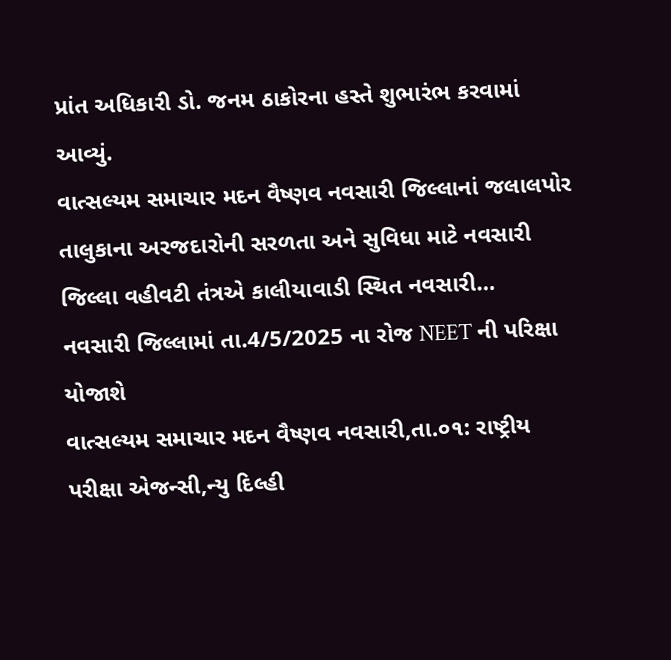પ્રાંત અધિકારી ડો. જનમ ઠાકોરના હસ્તે શુભારંભ કરવામાં આવ્યું.
વાત્સલ્યમ સમાચાર મદન વૈષ્ણવ નવસારી જિલ્લાનાં જલાલપોર તાલુકાના અરજદારોની સરળતા અને સુવિધા માટે નવસારી જિલ્લા વહીવટી તંત્રએ કાલીયાવાડી સ્થિત નવસારી…
નવસારી જિલ્લામાં તા.4/5/2025 ના રોજ NEET ની પરિક્ષા યોજાશે
વાત્સલ્યમ સમાચાર મદન વૈષ્ણવ નવસારી,તા.૦૧: રાષ્ટ્રીય પરીક્ષા એજન્સી,ન્યુ દિલ્હી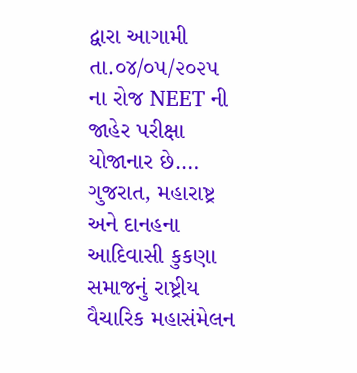દ્વારા આગામી તા.૦૪/૦૫/૨૦૨૫ ના રોજ NEET ની જાહેર પરીક્ષા યોજાનાર છે.…
ગુજરાત, મહારાષ્ટ્ર અને દાનહના આદિવાસી કુકણા સમાજનું રાષ્ટ્રીય વૈચારિક મહાસંમેલન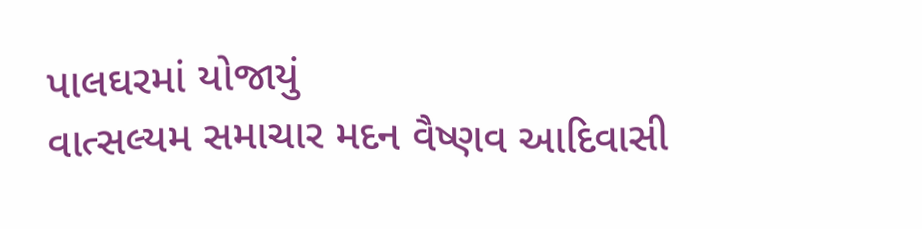પાલઘરમાં યોજાયું
વાત્સલ્યમ સમાચાર મદન વૈષ્ણવ આદિવાસી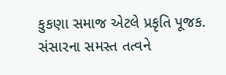કુકણા સમાજ એટલે પ્રકૃતિ પૂજક. સંસારના સમસ્ત તત્વને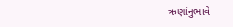ઋણાંનુભાવે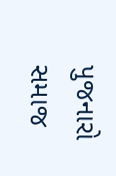પુજનારો સમાજ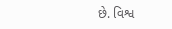છે. વિશ્વ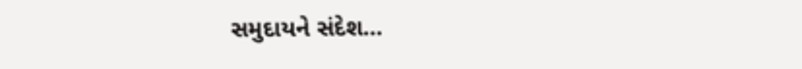સમુદાયને સંદેશ…